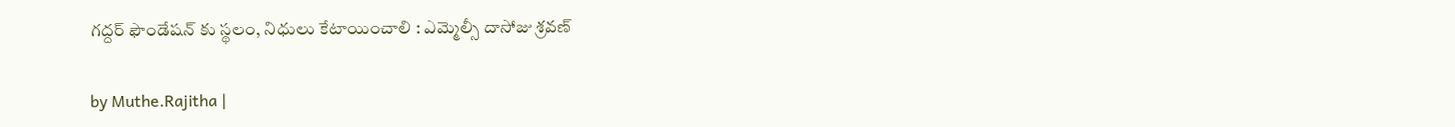గద్దర్ ఫౌండేషన్ కు స్థలం, నిధులు కేటాయించాలి : ఎమ్మెల్సీ దాసోజు శ్రవణ్

by Muthe.Rajitha |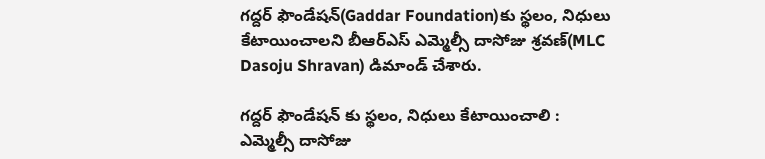గద్దర్ ఫౌండేషన్‌(Gaddar Foundation)కు స్థలం, నిధులు కేటాయించాలని బీఆర్ఎస్ ఎమ్మెల్సీ దాసోజు శ్రవణ్(MLC Dasoju Shravan) డిమాండ్ చేశారు.

గద్దర్ ఫౌండేషన్ కు స్థలం, నిధులు కేటాయించాలి : ఎమ్మెల్సీ దాసోజు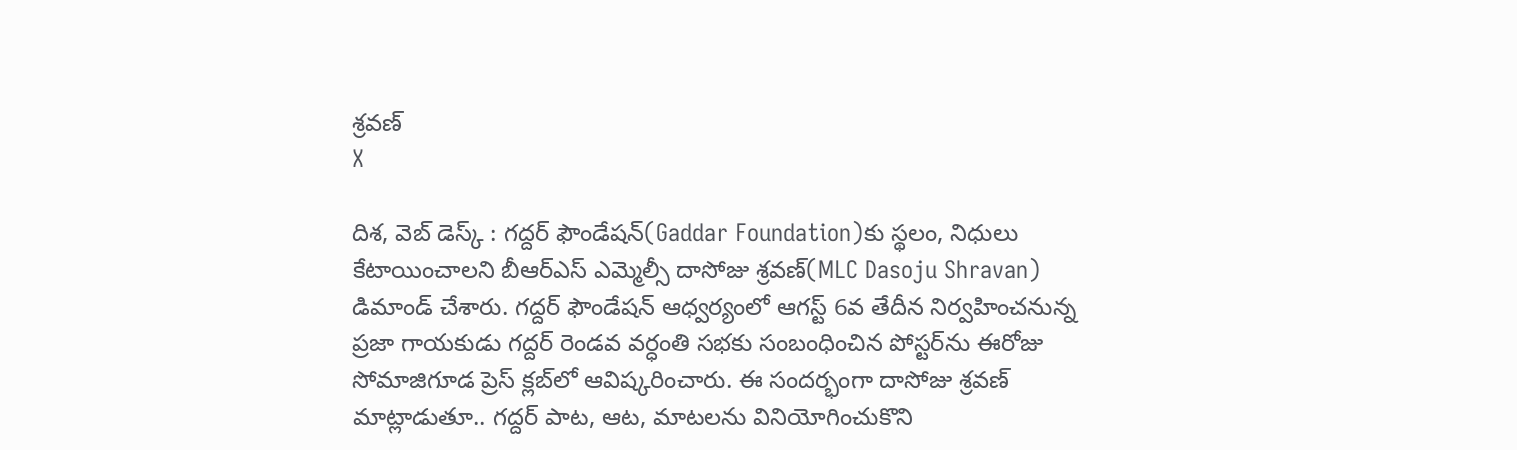శ్రవణ్
X

దిశ, వెబ్ డెస్క్ : గద్దర్ ఫౌండేషన్‌(Gaddar Foundation)కు స్థలం, నిధులు కేటాయించాలని బీఆర్ఎస్ ఎమ్మెల్సీ దాసోజు శ్రవణ్(MLC Dasoju Shravan) డిమాండ్ చేశారు. గద్దర్ ఫౌండేషన్ ఆధ్వర్యంలో ఆగస్ట్ 6వ తేదీన నిర్వహించనున్న ప్రజా గాయకుడు గద్దర్ రెండవ వర్ధంతి సభకు సంబంధించిన పోస్టర్‌ను ఈరోజు సోమాజిగూడ ప్రెస్ క్లబ్‌లో ఆవిష్కరించారు. ఈ సందర్భంగా దాసోజు శ్రవణ్ మాట్లాడుతూ.. గద్దర్ పాట, ఆట, మాటలను వినియోగించుకొని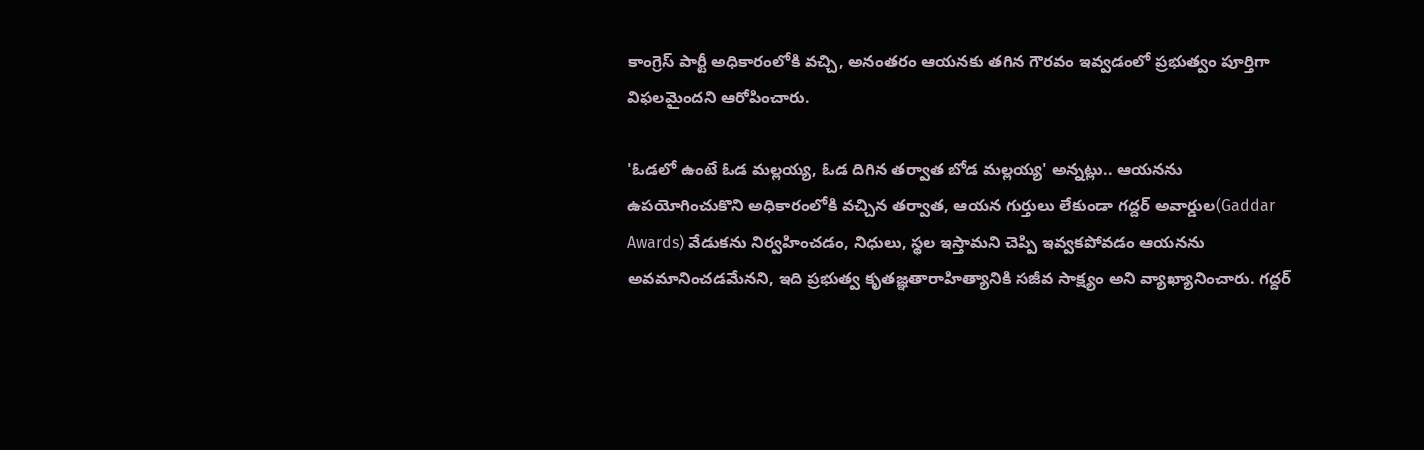కాంగ్రెస్ పార్టీ అధికారంలోకి వచ్చి, అనంతరం ఆయనకు తగిన గౌరవం ఇవ్వడంలో ప్రభుత్వం పూర్తిగా విఫలమైందని ఆరోపించారు.

'ఓడలో ఉంటే ఓడ మల్లయ్య, ఓడ దిగిన తర్వాత బోడ మల్లయ్య' అన్నట్లు.. ఆయనను ఉపయోగించుకొని అధికారంలోకి వచ్చిన తర్వాత, ఆయన గుర్తులు లేకుండా గద్దర్ అవార్డుల(Gaddar Awards) వేడుకను నిర్వహించడం, నిధులు, స్థల ఇస్తామని చెప్పి ఇవ్వకపోవడం ఆయనను అవమానించడమేనని, ఇది ప్రభుత్వ కృతజ్ఞతారాహిత్యానికి సజీవ సాక్ష్యం అని వ్యాఖ్యానించారు. గద్దర్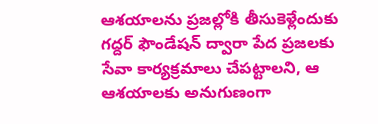ఆశయాలను ప్రజల్లోకి తీసుకెళ్లేందుకు గద్దర్ ఫౌండేషన్ ద్వారా పేద ప్రజలకు సేవా కార్యక్రమాలు చేపట్టాలని, ఆ ఆశయాలకు అనుగుణంగా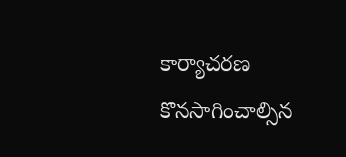కార్యాచరణ కొనసాగించాల్సిన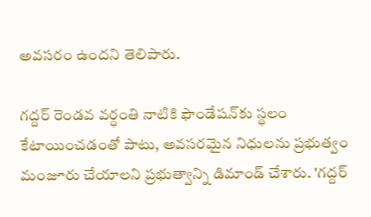అవసరం ఉందని తెలిపారు.

గద్దర్ రెండవ వర్ధంతి నాటికి ఫౌండేషన్‌కు స్థలం కేటాయించడంతో పాటు, అవసరమైన నిధులను ప్రభుత్వం మంజూరు చేయాలని ప్రభుత్వాన్ని డిమాండ్ చేశారు. 'గద్దర్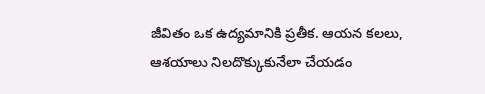జీవితం ఒక ఉద్యమానికి ప్రతీక. ఆయన కలలు, ఆశయాలు నిలదొక్కుకునేలా చేయడం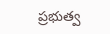ప్రభుత్వ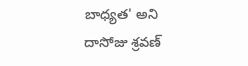బాధ్యత' అని దాసోజు శ్రవణ్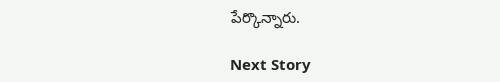పేర్కొన్నారు.

Next Story